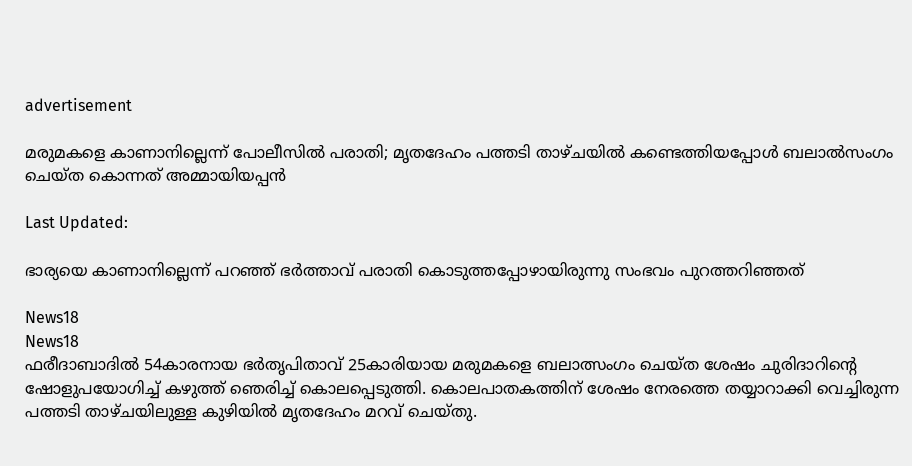advertisement

മരുമകളെ കാണാനില്ലെന്ന് പോലീസിൽ പരാതി; മൃതദേഹം പത്തടി താഴ്ചയില്‍ കണ്ടെത്തിയപ്പോൾ ബലാൽസംഗം ചെയ്ത കൊന്നത് അമ്മായിയപ്പൻ

Last Updated:

ഭാര്യയെ കാണാനില്ലെന്ന് പറഞ്ഞ് ഭർത്താവ് പരാതി കൊടുത്തപ്പോഴായിരുന്നു സംഭവം പുറത്തറിഞ്ഞത്

News18
News18
ഫരീദാബാദില്‍ 54കാരനായ ഭര്‍തൃപിതാവ് 25കാരിയായ മരുമകളെ ബലാത്സംഗം ചെയ്ത ശേഷം ചുരിദാറിന്റെ ഷോളുപയോഗിച്ച് കഴുത്ത് ഞെരിച്ച് കൊലപ്പെടുത്തി. കൊലപാതകത്തിന് ശേഷം നേരത്തെ തയ്യാറാക്കി വെച്ചിരുന്ന പത്തടി താഴ്ചയിലുള്ള കുഴിയില്‍ മൃതദേഹം മറവ് ചെയ്തു.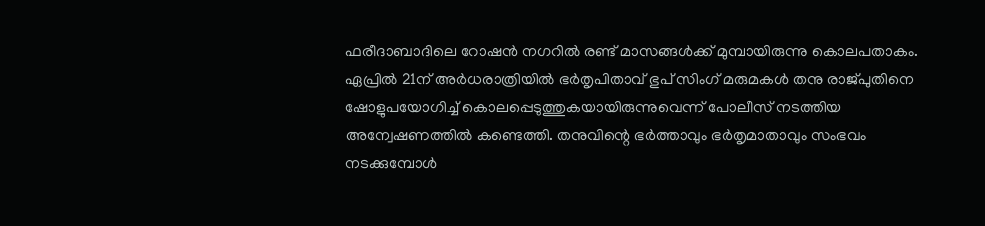ഫരീദാബാദിലെ റോഷന്‍ നഗറില്‍ രണ്ട് മാസങ്ങള്‍ക്ക് മുമ്പായിരുന്നു കൊലപതാകം. ഏപ്രില്‍ 21ന് അര്‍ധരാത്രിയില്‍ ഭര്‍തൃപിതാവ് ഭുപ് സിംഗ് മരുമകള്‍ തനു രാജ്പുതിനെ ഷോളുപയോഗിച്ച് കൊലപ്പെടുത്തുകയായിരുന്നുവെന്ന് പോലീസ് നടത്തിയ അന്വേഷണത്തില്‍ കണ്ടെത്തി. തനുവിന്റെ ഭര്‍ത്താവും ഭര്‍തൃമാതാവും സംഭവം നടക്കുമ്പോള്‍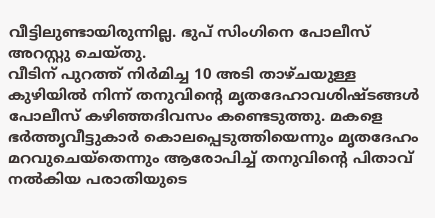വീട്ടിലുണ്ടായിരുന്നില്ല. ഭുപ് സിംഗിനെ പോലീസ് അറസ്റ്റു ചെയ്തു.
വീടിന് പുറത്ത് നിര്‍മിച്ച 10 അടി താഴ്ചയുള്ള കുഴിയില്‍ നിന്ന് തനുവിന്റെ മൃതദേഹാവശിഷ്ടങ്ങള്‍ പോലീസ് കഴിഞ്ഞദിവസം കണ്ടെടുത്തു. മകളെ ഭര്‍ത്തൃവീട്ടുകാര്‍ കൊലപ്പെടുത്തിയെന്നും മൃതദേഹം മറവുചെയ്‌തെന്നും ആരോപിച്ച് തനുവിന്റെ പിതാവ് നല്‍കിയ പരാതിയുടെ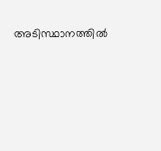അടിസ്ഥാനത്തില്‍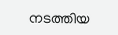നടത്തിയ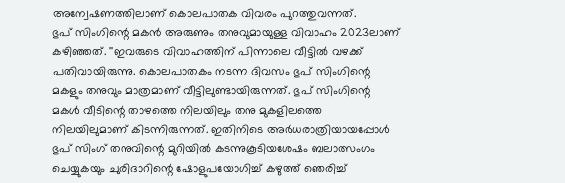അന്വേഷണത്തിലാണ് കൊലപാതക വിവരം പുറത്തുവന്നത്.
ഭുപ് സിംഗിന്റെ മകന്‍ അരുണും തനുവുമായുള്ള വിവാഹം 2023ലാണ് കഴിഞ്ഞത്. ''ഇവരുടെ വിവാഹത്തിന് പിന്നാലെ വീട്ടില്‍ വഴക്ക് പതിവായിരുന്നു. കൊലപാതകം നടന്ന ദിവസം ഭുപ് സിംഗിന്റെ മകളും തനുവും മാത്രമാണ് വീട്ടിലുണ്ടായിരുന്നത്. ഭുപ് സിംഗിന്റെ മകള്‍ വീടിന്റെ താഴത്തെ നിലയിലും തനു മുകളിലത്തെ നിലയിലുമാണ് കിടന്നിരുന്നത്. ഇതിനിടെ അര്‍ധരാത്രിയായപ്പോള്‍ ഭുപ് സിംഗ് തനുവിന്റെ മുറിയില്‍ കടന്നുകൂടിയശേഷം ബലാത്സംഗം ചെയ്യുകയും ചുരിദാറിന്റെ ഷോളുപയോഗിച്ച് കഴുത്ത് ഞെരിച്ച്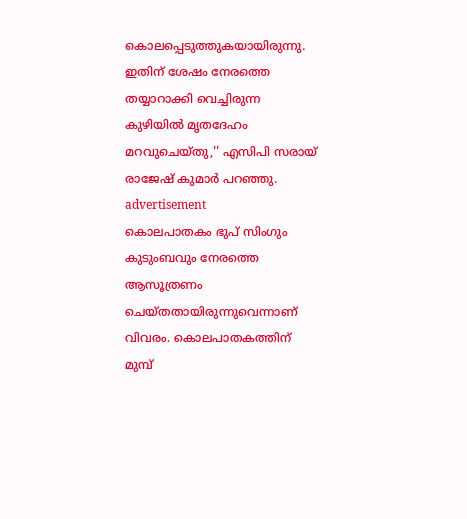കൊലപ്പെടുത്തുകയായിരുന്നു. ഇതിന് ശേഷം നേരത്തെ തയ്യാറാക്കി വെച്ചിരുന്ന കുഴിയില്‍ മൃതദേഹം മറവുചെയ്തു,'' എസിപി സരായ് രാജേഷ് കുമാര്‍ പറഞ്ഞു.
advertisement
കൊലപാതകം ഭുപ് സിംഗും കുടുംബവും നേരത്തെ ആസൂത്രണം ചെയ്തതായിരുന്നുവെന്നാണ് വിവരം. കൊലപാതകത്തിന് മുമ്പ്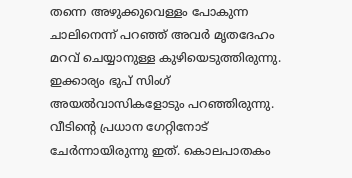തന്നെ അഴുക്കുവെള്ളം പോകുന്ന ചാലിനെന്ന് പറഞ്ഞ് അവര്‍ മൃതദേഹം മറവ് ചെയ്യാനുള്ള കുഴിയെടുത്തിരുന്നു. ഇക്കാര്യം ഭുപ് സിംഗ് അയല്‍വാസികളോടും പറഞ്ഞിരുന്നു. വീടിന്റെ പ്രധാന ഗേറ്റിനോട് ചേര്‍ന്നായിരുന്നു ഇത്. കൊലപാതകം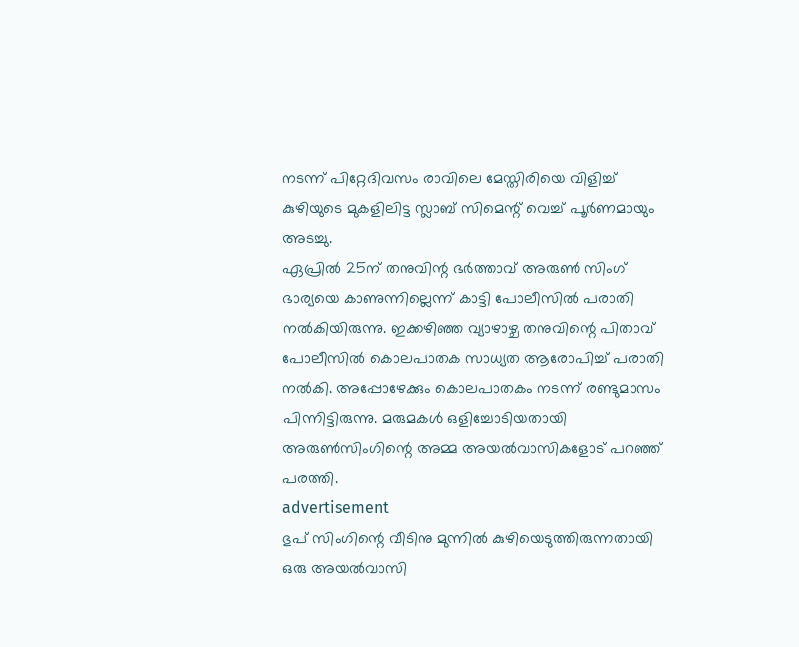നടന്ന് പിറ്റേദിവസം രാവിലെ മേസ്തിരിയെ വിളിച്ച് കുഴിയുടെ മുകളിലിട്ട സ്ലാബ് സിമെന്റ് വെച്ച് പൂര്‍ണമായും അടച്ചു.
ഏപ്രില്‍ 25ന് തനുവിന്റ ഭര്‍ത്താവ് അരുണ്‍ സിംഗ് ഭാര്യയെ കാണുന്നില്ലെന്ന് കാട്ടി പോലീസില്‍ പരാതി നല്‍കിയിരുന്നു. ഇക്കഴിഞ്ഞ വ്യാഴാഴ്ച തനുവിന്റെ പിതാവ് പോലീസില്‍ കൊലപാതക സാധ്യത ആരോപിച്ച് പരാതി നല്‍കി. അപ്പോഴേക്കും കൊലപാതകം നടന്ന് രണ്ടുമാസം പിന്നിട്ടിരുന്നു. മരുമകള്‍ ഒളിച്ചോടിയതായി അരുണ്‍സിംഗിന്റെ അമ്മ അയല്‍വാസികളോട് പറഞ്ഞ് പരത്തി.
advertisement
ഭുപ് സിംഗിന്റെ വീടിനു മുന്നില്‍ കുഴിയെടുത്തിരുന്നതായി ഒരു അയല്‍വാസി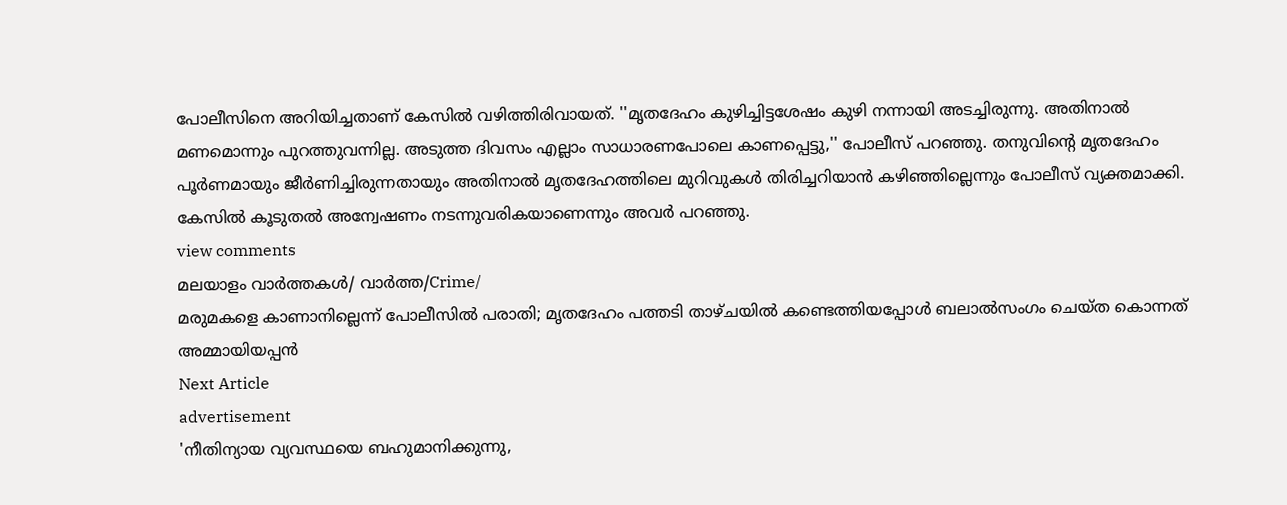പോലീസിനെ അറിയിച്ചതാണ് കേസില്‍ വഴിത്തിരിവായത്. ''മൃതദേഹം കുഴിച്ചിട്ടശേഷം കുഴി നന്നായി അടച്ചിരുന്നു. അതിനാല്‍ മണമൊന്നും പുറത്തുവന്നില്ല. അടുത്ത ദിവസം എല്ലാം സാധാരണപോലെ കാണപ്പെട്ടു,'' പോലീസ് പറഞ്ഞു. തനുവിന്റെ മൃതദേഹം പൂര്‍ണമായും ജീര്‍ണിച്ചിരുന്നതായും അതിനാല്‍ മൃതദേഹത്തിലെ മുറിവുകള്‍ തിരിച്ചറിയാന്‍ കഴിഞ്ഞില്ലെന്നും പോലീസ് വ്യക്തമാക്കി. കേസില്‍ കൂടുതല്‍ അന്വേഷണം നടന്നുവരികയാണെന്നും അവര്‍ പറഞ്ഞു.
view comments
മലയാളം വാർത്തകൾ/ വാർത്ത/Crime/
മരുമകളെ കാണാനില്ലെന്ന് പോലീസിൽ പരാതി; മൃതദേഹം പത്തടി താഴ്ചയില്‍ കണ്ടെത്തിയപ്പോൾ ബലാൽസംഗം ചെയ്ത കൊന്നത് അമ്മായിയപ്പൻ
Next Article
advertisement
'നീതിന്യായ വ്യവസ്ഥയെ ബഹുമാനിക്കുന്നു,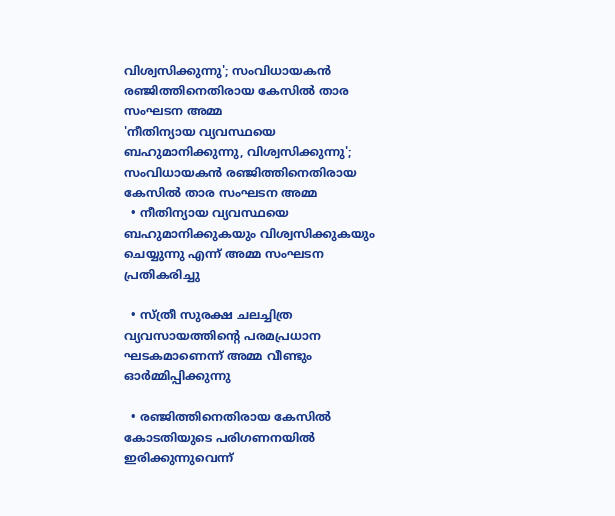വിശ്വസിക്കുന്നു'; സംവിധായകൻ രഞ്ജിത്തിനെതിരായ കേസിൽ താര സംഘടന അമ്മ
'നീതിന്യായ വ്യവസ്ഥയെ ബഹുമാനിക്കുന്നു, വിശ്വസിക്കുന്നു'; സംവിധായകൻ രഞ്ജിത്തിനെതിരായ കേസിൽ താര സംഘടന അമ്മ
  • നീതിന്യായ വ്യവസ്ഥയെ ബഹുമാനിക്കുകയും വിശ്വസിക്കുകയും ചെയ്യുന്നു എന്ന് അമ്മ സംഘടന പ്രതികരിച്ചു

  • സ്ത്രീ സുരക്ഷ ചലച്ചിത്ര വ്യവസായത്തിന്റെ പരമപ്രധാന ഘടകമാണെന്ന് അമ്മ വീണ്ടും ഓർമ്മിപ്പിക്കുന്നു

  • രഞ്ജിത്തിനെതിരായ കേസിൽ കോടതിയുടെ പരിഗണനയിൽ ഇരിക്കുന്നുവെന്ന്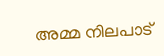അമ്മ നിലപാട്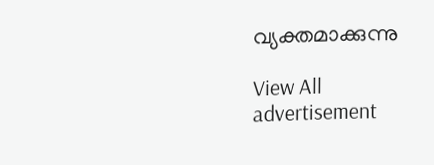വ്യക്തമാക്കുന്നു

View All
advertisement